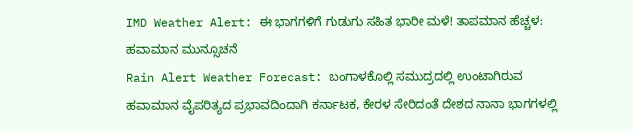IMD Weather Alert: ಈ ಭಾಗಗಳಿಗೆ ಗುಡುಗು ಸಹಿತ ಭಾರೀ ಮಳೆ! ತಾಪಮಾನ ಹೆಚ್ಚಳ: ಹವಾಮಾನ ಮುನ್ಸೂಚನೆ
Rain Alert Weather Forecast: ಬಂಗಾಳಕೊಲ್ಲಿ ಸಮುದ್ರದಲ್ಲಿ ಉಂಟಾಗಿರುವ ಹವಾಮಾನ ವೈಪರಿತ್ಯದ ಪ್ರಭಾವದಿಂದಾಗಿ ಕರ್ನಾಟಕ, ಕೇರಳ ಸೇರಿದಂತೆ ದೇಶದ ನಾನಾ ಭಾಗಗಳಲ್ಲಿ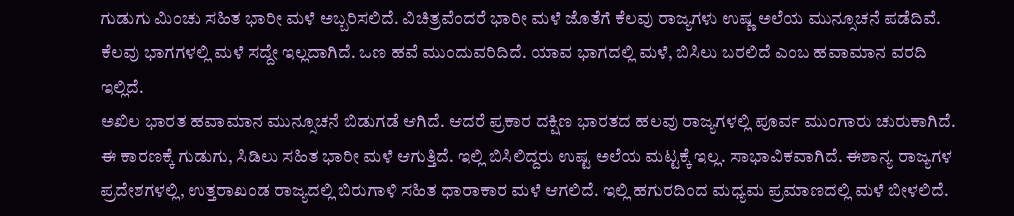ಗುಡುಗು ಮಿಂಚು ಸಹಿತ ಭಾರೀ ಮಳೆ ಅಬ್ಬರಿಸಲಿದೆ. ವಿಚಿತ್ರವೆಂದರೆ ಭಾರೀ ಮಳೆ ಜೊತೆಗೆ ಕೆಲವು ರಾಜ್ಯಗಳು ಉಷ್ಣ ಅಲೆಯ ಮುನ್ಸೂಚನೆ ಪಡೆದಿವೆ. ಕೆಲವು ಭಾಗಗಳಲ್ಲಿ ಮಳೆ ಸದ್ದೇ ಇಲ್ಲದಾಗಿದೆ. ಒಣ ಹವೆ ಮುಂದುವರಿದಿದೆ. ಯಾವ ಭಾಗದಲ್ಲಿ ಮಳೆ, ಬಿಸಿಲು ಬರಲಿದೆ ಎಂಬ ಹವಾಮಾನ ವರದಿ ಇಲ್ಲಿದೆ.
ಅಖಿಲ ಭಾರತ ಹವಾಮಾನ ಮುನ್ಸೂಚನೆ ಬಿಡುಗಡೆ ಆಗಿದೆ. ಆದರೆ ಪ್ರಕಾರ ದಕ್ಷಿಣ ಭಾರತದ ಹಲವು ರಾಜ್ಯಗಳಲ್ಲಿ ಪೂರ್ವ ಮುಂಗಾರು ಚುರುಕಾಗಿದೆ. ಈ ಕಾರಣಕ್ಕೆ ಗುಡುಗು, ಸಿಡಿಲು ಸಹಿತ ಭಾರೀ ಮಳೆ ಆಗುತ್ತಿದೆ. ಇಲ್ಲಿ ಬಿಸಿಲಿದ್ದರು ಉಷ್ಟ ಅಲೆಯ ಮಟ್ಟಕ್ಕೆ ಇಲ್ಲ. ಸಾಭಾವಿಕವಾಗಿದೆ. ಈಶಾನ್ಯ ರಾಜ್ಯಗಳ ಪ್ರದೇಶಗಳಲ್ಲಿ, ಉತ್ತರಾಖಂಡ ರಾಜ್ಯದಲ್ಲಿ ಬಿರುಗಾಳಿ ಸಹಿತ ಧಾರಾಕಾರ ಮಳೆ ಆಗಲಿದೆ. ಇಲ್ಲಿ ಹಗುರದಿಂದ ಮಧ್ಯಮ ಪ್ರಮಾಣದಲ್ಲಿ ಮಳೆ ಬೀಳಲಿದೆ.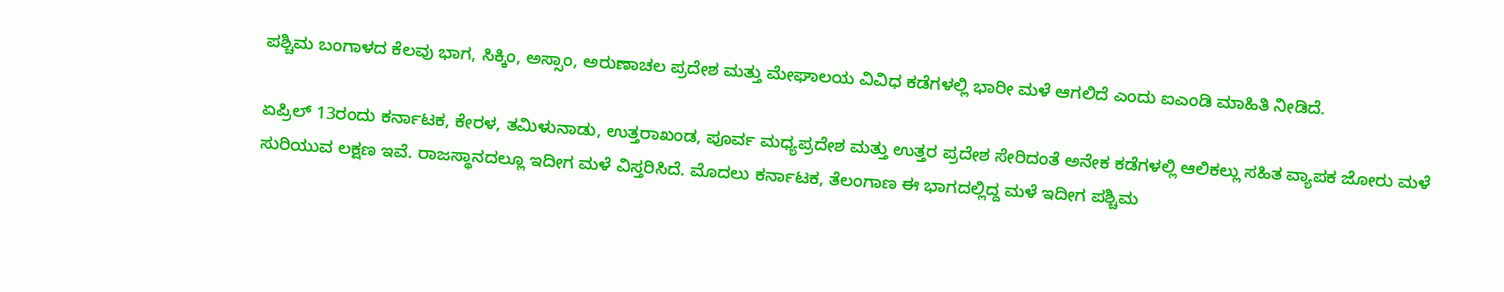ಪಶ್ಚಿಮ ಬಂಗಾಳದ ಕೆಲವು ಭಾಗ, ಸಿಕ್ಕಿಂ, ಅಸ್ಸಾಂ, ಅರುಣಾಚಲ ಪ್ರದೇಶ ಮತ್ತು ಮೇಘಾಲಯ ವಿವಿಧ ಕಡೆಗಳಲ್ಲಿ ಭಾರೀ ಮಳೆ ಆಗಲಿದೆ ಎಂದು ಐಎಂಡಿ ಮಾಹಿತಿ ನೀಡಿದೆ.

ಏಪ್ರಿಲ್ 13ರಂದು ಕರ್ನಾಟಕ, ಕೇರಳ, ತಮಿಳುನಾಡು, ಉತ್ತರಾಖಂಡ, ಪೂರ್ವ ಮಧ್ಯಪ್ರದೇಶ ಮತ್ತು ಉತ್ತರ ಪ್ರದೇಶ ಸೇರಿದಂತೆ ಅನೇಕ ಕಡೆಗಳಲ್ಲಿ ಆಲಿಕಲ್ಲು ಸಹಿತ ವ್ಯಾಪಕ ಜೋರು ಮಳೆ ಸುರಿಯುವ ಲಕ್ಷಣ ಇವೆ. ರಾಜಸ್ಥಾನದಲ್ಲೂ ಇದೀಗ ಮಳೆ ವಿಸ್ತರಿಸಿದೆ. ಮೊದಲು ಕರ್ನಾಟಕ, ತೆಲಂಗಾಣ ಈ ಭಾಗದಲ್ಲಿದ್ದ ಮಳೆ ಇದೀಗ ಪಶ್ಚಿಮ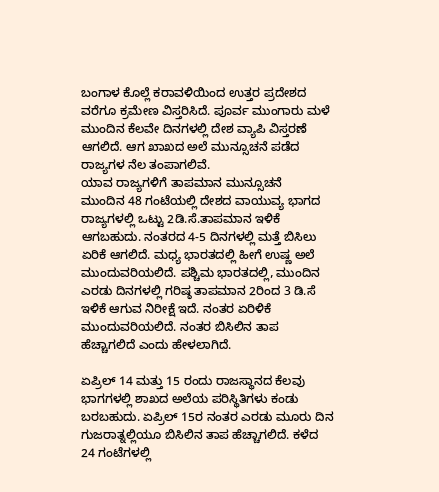ಬಂಗಾಳ ಕೊಲ್ಲೆ ಕರಾವಳಿಯಿಂದ ಉತ್ತರ ಪ್ರದೇಶದ ವರೆಗೂ ಕ್ರಮೇಣ ವಿಸ್ತರಿಸಿದೆ. ಪೂರ್ವ ಮುಂಗಾರು ಮಳೆ ಮುಂದಿನ ಕೆಲವೇ ದಿನಗಳಲ್ಲಿ ದೇಶ ವ್ಯಾಪಿ ವಿಸ್ತರಣೆ ಆಗಲಿದೆ. ಆಗ ಖಾಖದ ಅಲೆ ಮುನ್ಸೂಚನೆ ಪಡೆದ ರಾಜ್ಯಗಳ ನೆಲ ತಂಪಾಗಲಿವೆ.
ಯಾವ ರಾಜ್ಯಗಳಿಗೆ ತಾಪಮಾನ ಮುನ್ಸೂಚನೆ
ಮುಂದಿನ 48 ಗಂಟೆಯಲ್ಲಿ ದೇಶದ ವಾಯುವ್ಯ ಭಾಗದ ರಾಜ್ಯಗಳಲ್ಲಿ ಒಟ್ಟು 2ಡಿ.ಸೆ.ತಾಪಮಾನ ಇಳಿಕೆ ಆಗಬಹುದು. ನಂತರದ 4-5 ದಿನಗಳಲ್ಲಿ ಮತ್ತೆ ಬಿಸಿಲು ಏರಿಕೆ ಆಗಲಿದೆ. ಮಧ್ಯ ಭಾರತದಲ್ಲಿ ಹೀಗೆ ಉಷ್ಣ ಅಲೆ ಮುಂದುವರಿಯಲಿದೆ. ಪಶ್ಚಿಮ ಭಾರತದಲ್ಲಿ, ಮುಂದಿನ ಎರಡು ದಿನಗಳಲ್ಲಿ ಗರಿಷ್ಠ ತಾಪಮಾನ 2ರಿಂದ 3 ಡಿ.ಸೆ ಇಳಿಕೆ ಆಗುವ ನಿರೀಕ್ಷೆ ಇದೆ. ನಂತರ ಏರಿಳಿಕೆ ಮುಂದುವರಿಯಲಿದೆ. ನಂತರ ಬಿಸಿಲಿನ ತಾಪ ಹೆಚ್ಚಾಗಲಿದೆ ಎಂದು ಹೇಳಲಾಗಿದೆ.

ಏಪ್ರಿಲ್ 14 ಮತ್ತು 15 ರಂದು ರಾಜಸ್ಥಾನದ ಕೆಲವು ಭಾಗಗಳಲ್ಲಿ ಶಾಖದ ಅಲೆಯ ಪರಿಸ್ಥಿತಿಗಳು ಕಂಡು ಬರಬಹುದು. ಏಪ್ರಿಲ್ 15ರ ನಂತರ ಎರಡು ಮೂರು ದಿನ ಗುಜರಾತ್ನಲ್ಲಿಯೂ ಬಿಸಿಲಿನ ತಾಪ ಹೆಚ್ಚಾಗಲಿದೆ. ಕಳೆದ 24 ಗಂಟೆಗಳಲ್ಲಿ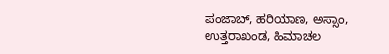ಪಂಜಾಬ್, ಹರಿಯಾಣ, ಅಸ್ಸಾಂ, ಉತ್ತರಾಖಂಡ, ಹಿಮಾಚಲ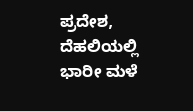ಪ್ರದೇಶ, ದೆಹಲಿಯಲ್ಲಿ ಭಾರೀ ಮಳೆ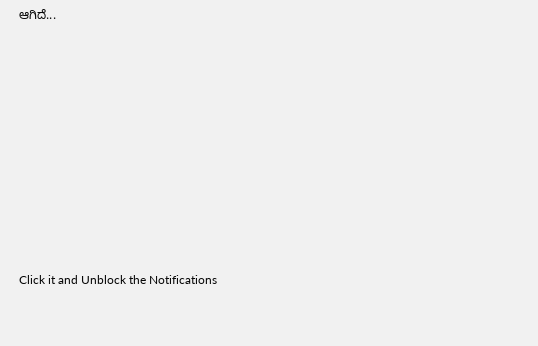ಆಗಿದೆ...












Click it and Unblock the Notifications